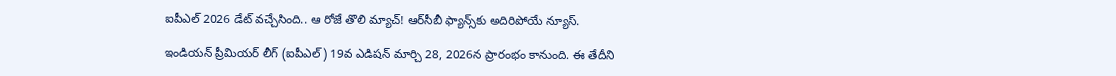ఐపీఎల్ 2026 డేట్ వచ్చేసింది.. ఆ రోజే తొలి మ్యాచ్! ఆర్‌సీబీ ఫ్యాన్స్‌కు అదిరిపోయే న్యూస్.

ఇండియన్ ప్రీమియర్ లీగ్ (ఐపీఎల్) 19వ ఎడిషన్ మార్చి 28, 2026న ప్రారంభం కానుంది. ఈ తేదీని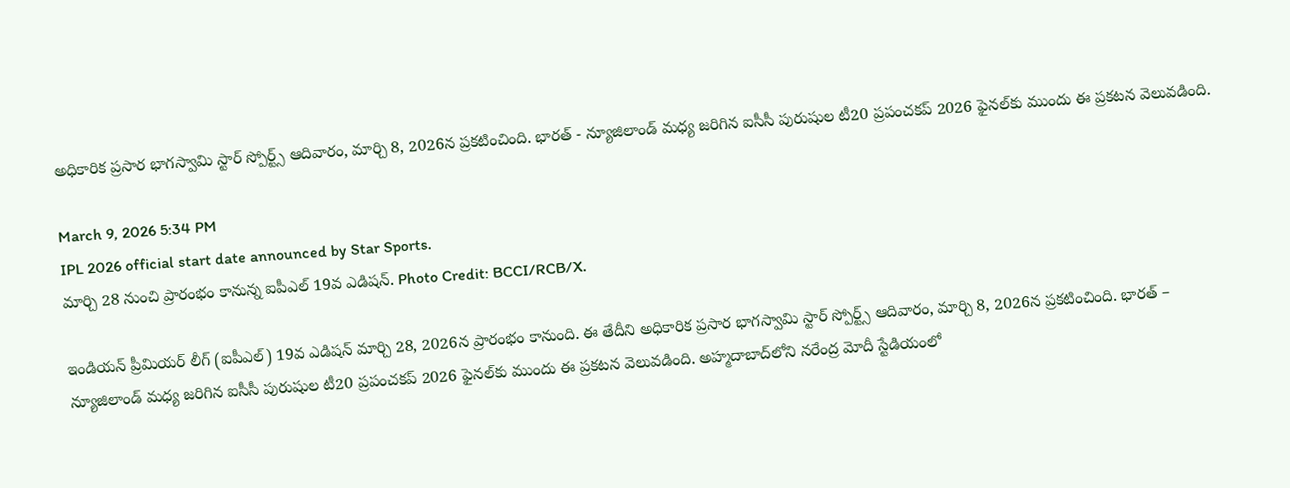అధికారిక ప్రసార భాగస్వామి స్టార్ స్పోర్ట్స్ ఆదివారం, మార్చి 8, 2026న ప్రకటించింది. భారత్ - న్యూజిలాండ్ మధ్య జరిగిన ఐసీసీ పురుషుల టీ20 ప్రపంచకప్ 2026 ఫైనల్‌కు ముందు ఈ ప్రకటన వెలువడింది.

March 9, 2026 5:34 PM
IPL 2026 official start date announced by Star Sports.
మార్చి 28 నుంచి ప్రారంభం కానున్న ఐపీఎల్ 19వ ఎడిషన్. Photo Credit: BCCI/RCB/X.

ఇండియన్ ప్రీమియర్ లీగ్ (ఐపీఎల్) 19వ ఎడిషన్ మార్చి 28, 2026న ప్రారంభం కానుంది. ఈ తేదీని అధికారిక ప్రసార భాగస్వామి స్టార్ స్పోర్ట్స్ ఆదివారం, మార్చి 8, 2026న ప్రకటించింది. భారత్ – న్యూజిలాండ్ మధ్య జరిగిన ఐసీసీ పురుషుల టీ20 ప్రపంచకప్ 2026 ఫైనల్‌కు ముందు ఈ ప్రకటన వెలువడింది. అహ్మదాబాద్‌లోని నరేంద్ర మోదీ స్టేడియంలో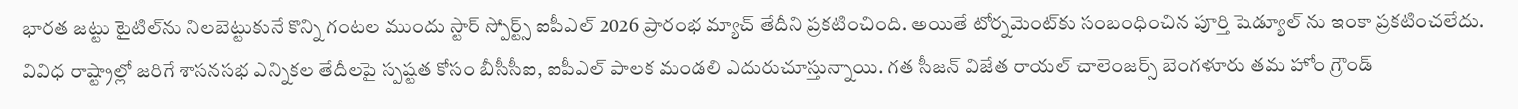భారత జట్టు టైటిల్‌ను నిలబెట్టుకునే కొన్ని గంటల ముందు స్టార్ స్పోర్ట్స్ ఐపీఎల్ 2026 ప్రారంభ మ్యాచ్ తేదీని ప్రకటించింది. అయితే టోర్నమెంట్‌కు సంబంధించిన పూర్తి షెడ్యూల్ ను ఇంకా ప్రకటించలేదు. వివిధ రాష్ట్రాల్లో జరిగే శాసనసభ ఎన్నికల తేదీలపై స్పష్టత కోసం బీసీసీఐ, ఐపీఎల్ పాలక మండలి ఎదురుచూస్తున్నాయి. గత సీజన్ విజేత రాయల్ చాలెంజర్స్ బెంగళూరు తమ హోం గ్రౌండ్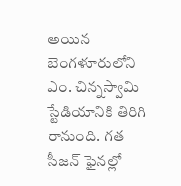అయిన బెంగళూరులోని ఎం. చిన్నస్వామి స్టేడియానికి తిరిగి రానుంది. గత సీజన్ ఫైనల్లో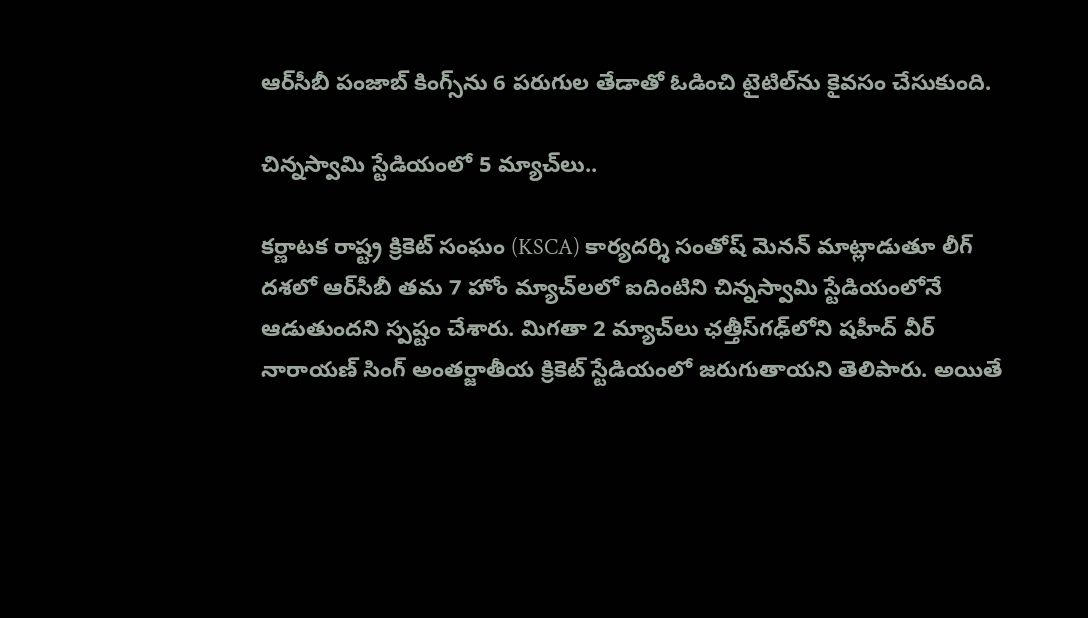ఆర్‌సీబీ పంజాబ్ కింగ్స్‌ను 6 పరుగుల తేడాతో ఓడించి టైటిల్‌ను కైవసం చేసుకుంది.

చిన్న‌స్వామి స్టేడియంలో 5 మ్యాచ్‌లు..

కర్ణాటక రాష్ట్ర క్రికెట్ సంఘం (KSCA) కార్యదర్శి సంతోష్ మెనన్ మాట్లాడుతూ లీగ్ దశలో ఆర్‌సీబీ తమ 7 హోం మ్యాచ్‌లలో ఐదింటిని చిన్నస్వామి స్టేడియంలోనే ఆడుతుందని స్పష్టం చేశారు. మిగతా 2 మ్యాచ్‌లు ఛత్తీస్‌గఢ్‌లోని షహీద్ వీర్ నారాయణ్ సింగ్ అంతర్జాతీయ క్రికెట్ స్టేడియంలో జరుగుతాయని తెలిపారు. అయితే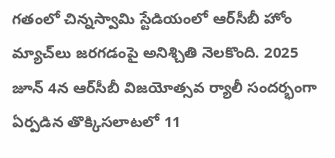గతంలో చిన్నస్వామి స్టేడియంలో ఆర్‌సీబీ హోం మ్యాచ్‌లు జరగడంపై అనిశ్చితి నెలకొంది. 2025 జూన్ 4న ఆర్‌సీబీ విజయోత్సవ ర్యాలీ సందర్భంగా ఏర్పడిన తొక్కిసలాటలో 11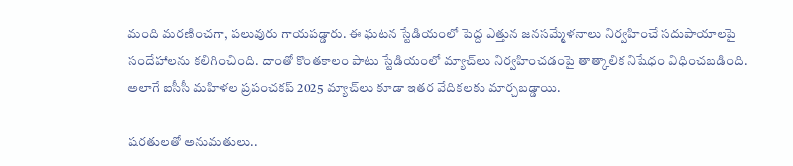మంది మరణించగా, పలువురు గాయపడ్డారు. ఈ ఘటన స్టేడియంలో పెద్ద ఎత్తున జనసమ్మేళనాలు నిర్వహించే సదుపాయాలపై సందేహాలను కలిగించింది. దాంతో కొంతకాలం పాటు స్టేడియంలో మ్యాచ్‌లు నిర్వహించడంపై తాత్కాలిక నిషేధం విధించబడింది. అలాగే ఐసీసీ మహిళల ప్రపంచకప్ 2025 మ్యాచ్‌లు కూడా ఇతర వేదికలకు మార్చబడ్డాయి.

ష‌ర‌తుల‌తో అనుమ‌తులు..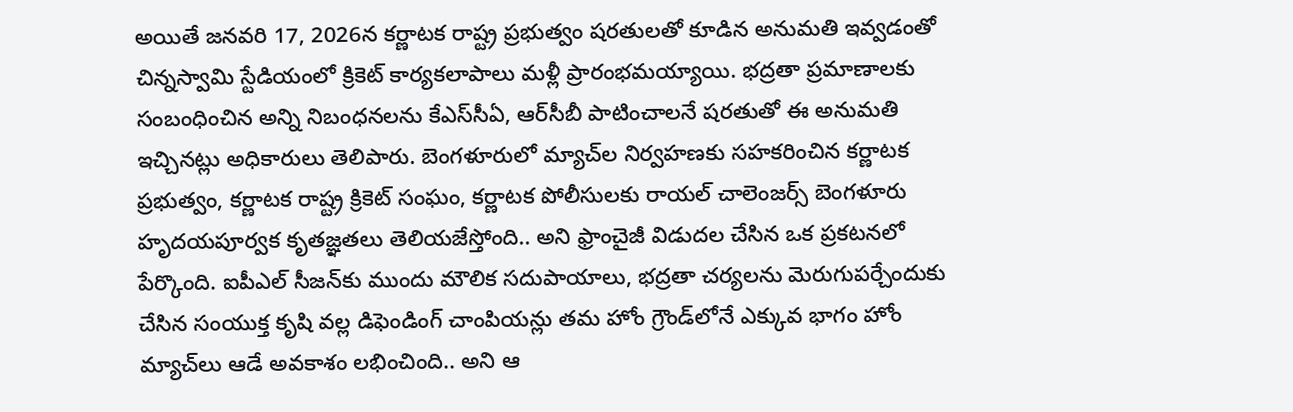అయితే జనవరి 17, 2026న కర్ణాటక రాష్ట్ర ప్రభుత్వం షరతులతో కూడిన అనుమతి ఇవ్వడంతో చిన్నస్వామి స్టేడియంలో క్రికెట్ కార్యకలాపాలు మళ్లీ ప్రారంభమయ్యాయి. భద్రతా ప్రమాణాలకు సంబంధించిన అన్ని నిబంధనలను కేఎస్‌సీఏ, ఆర్‌సీబీ పాటించాలనే షరతుతో ఈ అనుమతి ఇచ్చినట్లు అధికారులు తెలిపారు. బెంగళూరులో మ్యాచ్‌ల నిర్వహణకు సహకరించిన కర్ణాటక ప్రభుత్వం, కర్ణాటక రాష్ట్ర క్రికెట్ సంఘం, కర్ణాటక పోలీసులకు రాయల్ చాలెంజర్స్ బెంగళూరు హృదయపూర్వక కృతజ్ఞతలు తెలియజేస్తోంది.. అని ఫ్రాంచైజీ విడుదల చేసిన ఒక‌ ప్రకటనలో పేర్కొంది. ఐపీఎల్ సీజన్‌కు ముందు మౌలిక సదుపాయాలు, భద్రతా చర్యలను మెరుగుపర్చేందుకు చేసిన సంయుక్త కృషి వల్ల డిఫెండింగ్ చాంపియన్లు తమ హోం గ్రౌండ్‌లోనే ఎక్కువ భాగం హోం మ్యాచ్‌లు ఆడే అవకాశం లభించింది.. అని ఆ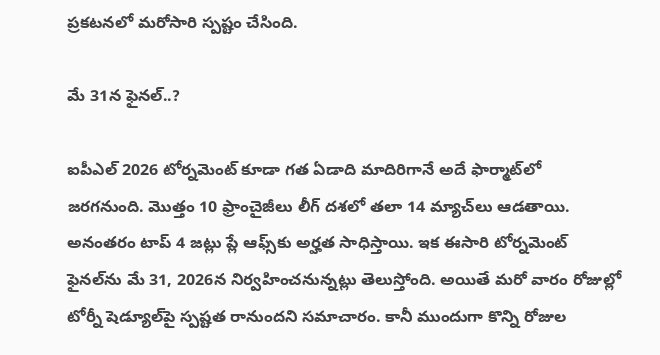ప్రకటనలో మరోసారి స్పష్టం చేసింది.

మే 31న ఫైన‌ల్‌..?

ఐపీఎల్ 2026 టోర్నమెంట్ కూడా గత ఏడాది మాదిరిగానే అదే ఫార్మాట్‌లో జరగనుంది. మొత్తం 10 ఫ్రాంచైజీలు లీగ్ దశలో తలా 14 మ్యాచ్‌లు ఆడతాయి. అనంతరం టాప్ 4 జట్లు ప్లే ఆఫ్స్‌కు అర్హత సాధిస్తాయి. ఇక ఈసారి టోర్నమెంట్ ఫైన‌ల్‌ను మే 31, 2026న నిర్వ‌హించ‌నున్న‌ట్లు తెలుస్తోంది. అయితే మ‌రో వారం రోజుల్లో టోర్నీ షెడ్యూల్‌పై స్ప‌ష్ట‌త రానుంద‌ని స‌మాచారం. కానీ ముందుగా కొన్ని రోజుల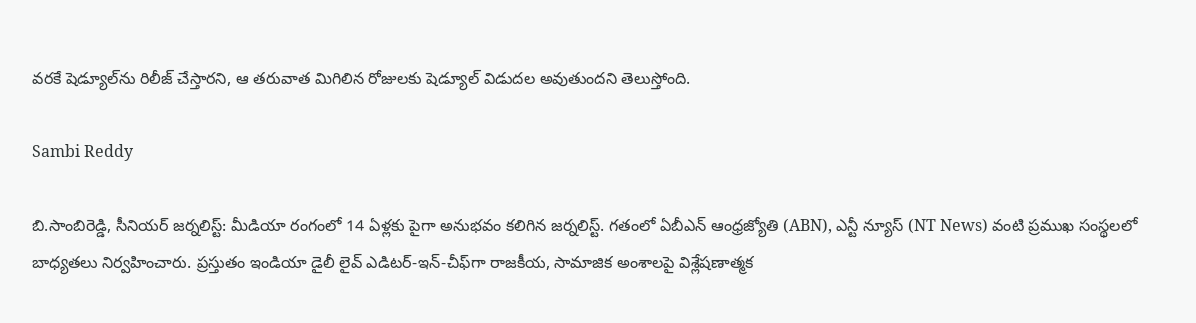వ‌ర‌కే షెడ్యూల్‌ను రిలీజ్ చేస్తార‌ని, ఆ త‌రువాత మిగిలిన రోజుల‌కు షెడ్యూల్ విడుద‌ల అవుతుంద‌ని తెలుస్తోంది.

Sambi Reddy

బి.సాంబిరెడ్డి, సీనియర్ జర్నలిస్ట్: మీడియా రంగంలో 14 ఏళ్లకు పైగా అనుభవం కలిగిన జర్నలిస్ట్. గతంలో ఏబీఎన్ ఆంధ్ర‌జ్యోతి (ABN), ఎన్టీ న్యూస్ (NT News) వంటి ప్రముఖ సంస్థలలో బాధ్యతలు నిర్వహించారు. ప్రస్తుతం ఇండియా డైలీ లైవ్ ఎడిటర్-ఇన్-చీఫ్‌గా రాజకీయ, సామాజిక అంశాలపై విశ్లేషణాత్మక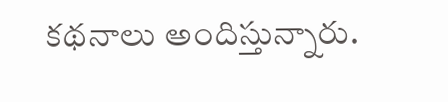కథనాలు అందిస్తున్నారు.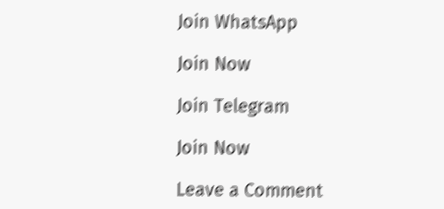Join WhatsApp

Join Now

Join Telegram

Join Now

Leave a Comment